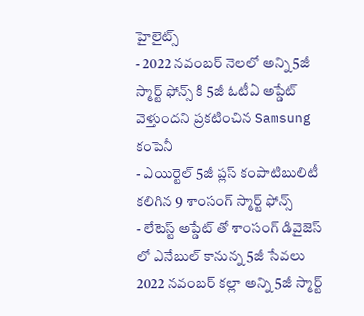హైలైట్స్
- 2022 నవంబర్ నెలలో అన్ని 5జీ స్మార్ట్ ఫోన్స్ కి 5జీ ఓటీఏ అప్డేట్ వెళ్తుందని ప్రకటించిన Samsung కంపెనీ
- ఎయిర్టెల్ 5జీ ప్లస్ కంపాటిబులిటీ కలిగిన 9 శాంసంగ్ స్మార్ట్ ఫోన్స్
- లేటెస్ట్ అప్డేట్ తో శాంసంగ్ డివైజెస్ లో ఎనేబుల్ కానున్న 5జీ సేవలు
2022 నవంబర్ కల్లా అన్ని 5జీ స్మార్ట్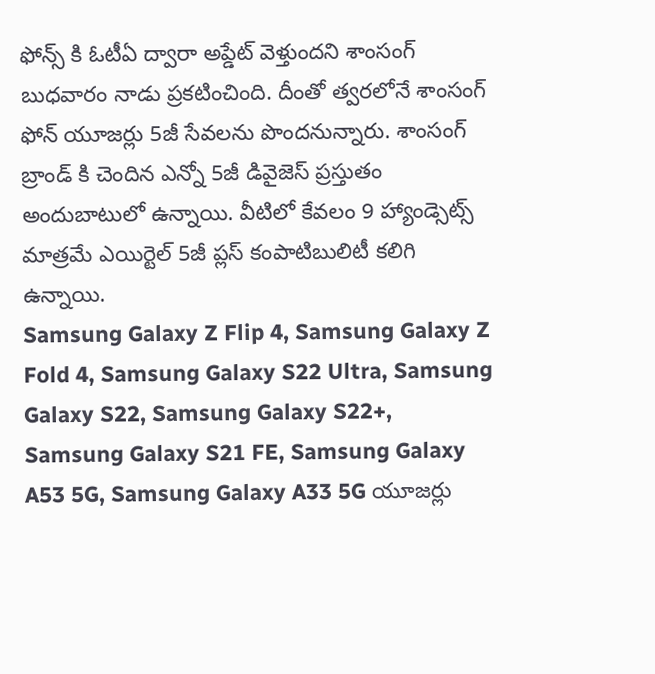ఫోన్స్ కి ఓటీఏ ద్వారా అప్డేట్ వెళ్తుందని శాంసంగ్ బుధవారం నాడు ప్రకటించింది. దీంతో త్వరలోనే శాంసంగ్ ఫోన్ యూజర్లు 5జీ సేవలను పొందనున్నారు. శాంసంగ్ బ్రాండ్ కి చెందిన ఎన్నో 5జీ డివైజెస్ ప్రస్తుతం అందుబాటులో ఉన్నాయి. వీటిలో కేవలం 9 హ్యాండ్సెట్స్ మాత్రమే ఎయిర్టెల్ 5జీ ప్లస్ కంపాటిబులిటీ కలిగి ఉన్నాయి.
Samsung Galaxy Z Flip 4, Samsung Galaxy Z Fold 4, Samsung Galaxy S22 Ultra, Samsung Galaxy S22, Samsung Galaxy S22+, Samsung Galaxy S21 FE, Samsung Galaxy A53 5G, Samsung Galaxy A33 5G యూజర్లు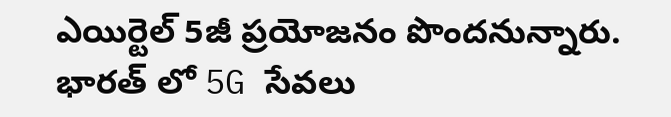ఎయిర్టెల్ 5జీ ప్రయోజనం పొందనున్నారు.
భారత్ లో 5G సేవలు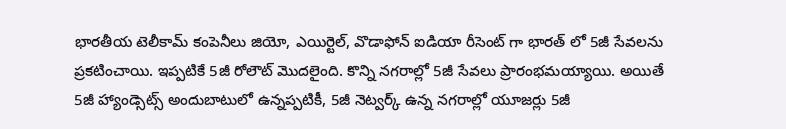భారతీయ టెలీకామ్ కంపెనీలు జియో, ఎయిర్టెల్, వొడాఫోన్ ఐడియా రీసెంట్ గా భారత్ లో 5జీ సేవలను ప్రకటించాయి. ఇప్పటికే 5జీ రోలౌట్ మొదలైంది. కొన్ని నగరాల్లో 5జీ సేవలు ప్రారంభమయ్యాయి. అయితే 5జీ హ్యాండ్సెట్స్ అందుబాటులో ఉన్నప్పటికీ, 5జీ నెట్వర్క్ ఉన్న నగరాల్లో యూజర్లు 5జీ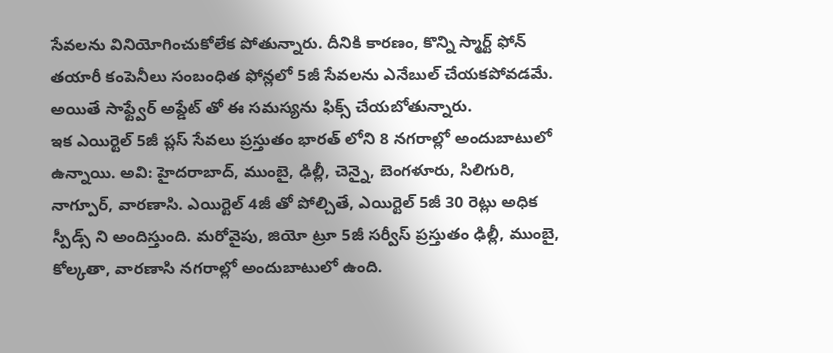సేవలను వినియోగించుకోలేక పోతున్నారు. దీనికి కారణం, కొన్ని స్మార్ట్ ఫోన్ తయారీ కంపెనీలు సంబంధిత ఫోన్లలో 5జీ సేవలను ఎనేబుల్ చేయకపోవడమే. అయితే సాఫ్ట్వేర్ అప్డేట్ తో ఈ సమస్యను ఫిక్స్ చేయబోతున్నారు.
ఇక ఎయిర్టెల్ 5జీ ప్లస్ సేవలు ప్రస్తుతం భారత్ లోని 8 నగరాల్లో అందుబాటులో ఉన్నాయి. అవి: హైదరాబాద్, ముంబై, ఢిల్లీ, చెన్నై, బెంగళూరు, సిలిగురి, నాగ్పూర్, వారణాసి. ఎయిర్టెల్ 4జీ తో పోల్చితే, ఎయిర్టెల్ 5జీ 30 రెట్లు అధిక స్పీడ్స్ ని అందిస్తుంది. మరోవైపు, జియో ట్రూ 5జీ సర్వీస్ ప్రస్తుతం ఢిల్లీ, ముంబై, కోల్కతా, వారణాసి నగరాల్లో అందుబాటులో ఉంది.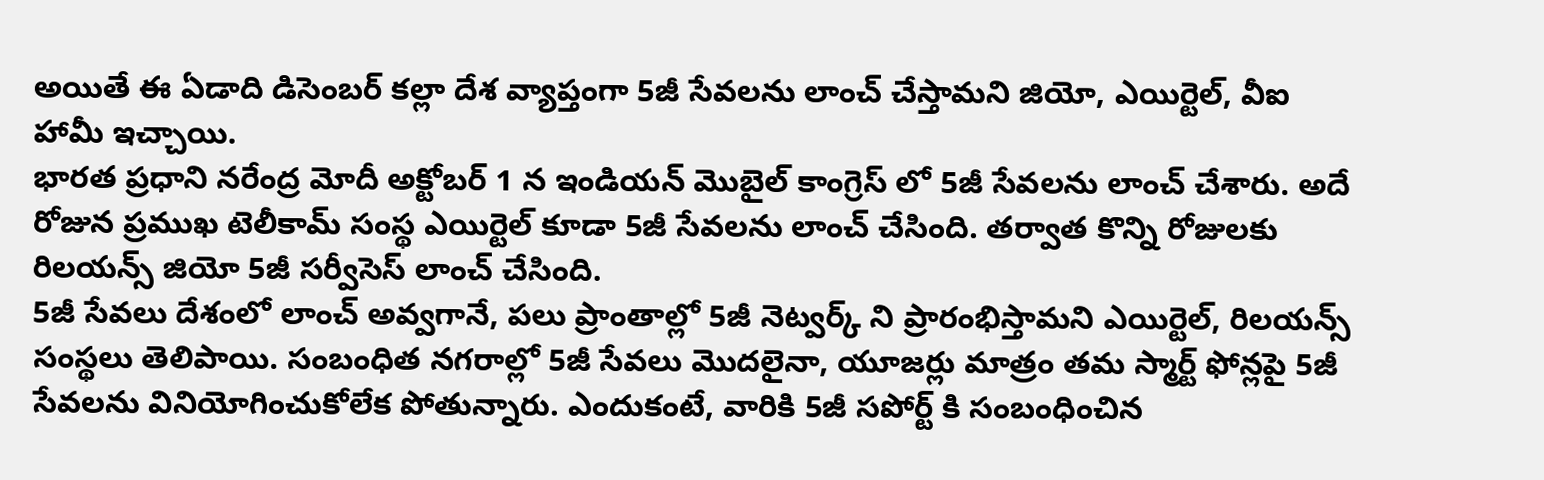అయితే ఈ ఏడాది డిసెంబర్ కల్లా దేశ వ్యాప్తంగా 5జీ సేవలను లాంచ్ చేస్తామని జియో, ఎయిర్టెల్, వీఐ హామీ ఇచ్చాయి.
భారత ప్రధాని నరేంద్ర మోదీ అక్టోబర్ 1 న ఇండియన్ మొబైల్ కాంగ్రెస్ లో 5జీ సేవలను లాంచ్ చేశారు. అదే రోజున ప్రముఖ టెలీకామ్ సంస్థ ఎయిర్టెల్ కూడా 5జీ సేవలను లాంచ్ చేసింది. తర్వాత కొన్ని రోజులకు రిలయన్స్ జియో 5జీ సర్వీసెస్ లాంచ్ చేసింది.
5జీ సేవలు దేశంలో లాంచ్ అవ్వగానే, పలు ప్రాంతాల్లో 5జీ నెట్వర్క్ ని ప్రారంభిస్తామని ఎయిర్టెల్, రిలయన్స్ సంస్థలు తెలిపాయి. సంబంధిత నగరాల్లో 5జీ సేవలు మొదలైనా, యూజర్లు మాత్రం తమ స్మార్ట్ ఫోన్లపై 5జీ సేవలను వినియోగించుకోలేక పోతున్నారు. ఎందుకంటే, వారికి 5జీ సపోర్ట్ కి సంబంధించిన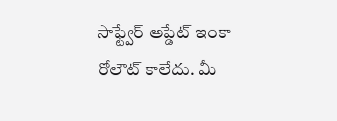సాఫ్ట్వేర్ అప్డేట్ ఇంకా రోలౌట్ కాలేదు. మీ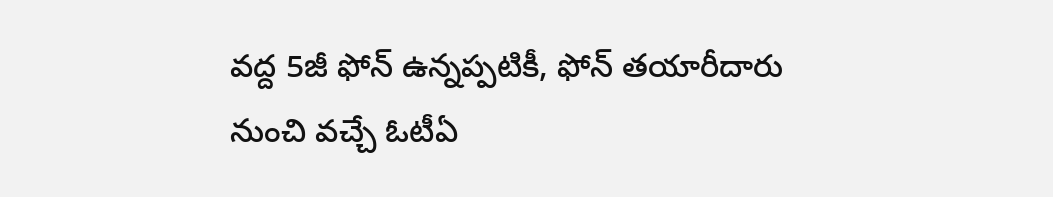వద్ద 5జీ ఫోన్ ఉన్నప్పటికీ, ఫోన్ తయారీదారు నుంచి వచ్చే ఓటీఏ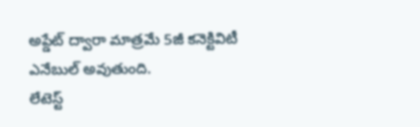అప్డేట్ ద్వారా మాత్రమే 5జీ కనెక్టివిటీ ఎనేబుల్ అవుతుంది.
లేటెస్ట్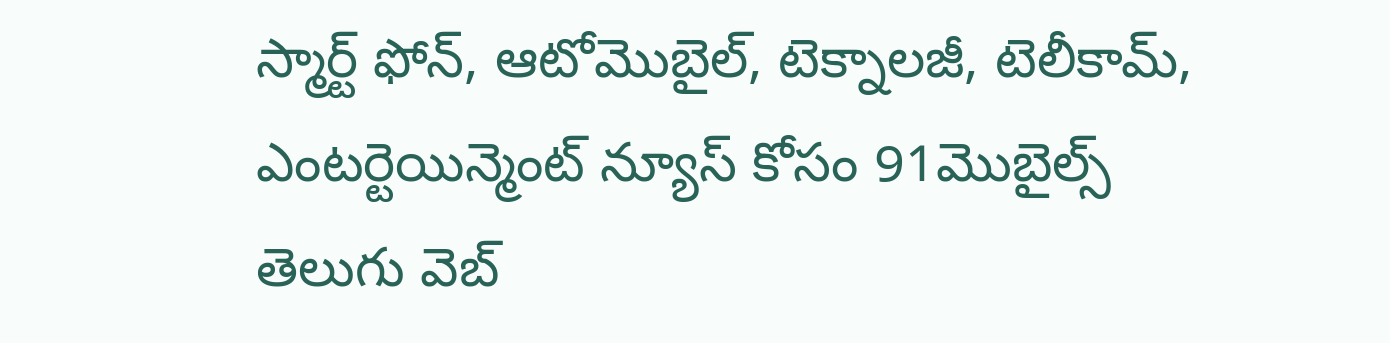స్మార్ట్ ఫోన్, ఆటోమొబైల్, టెక్నాలజీ, టెలీకామ్, ఎంటర్టెయిన్మెంట్ న్యూస్ కోసం 91మొబైల్స్ తెలుగు వెబ్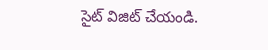సైట్ విజిట్ చేయండి.